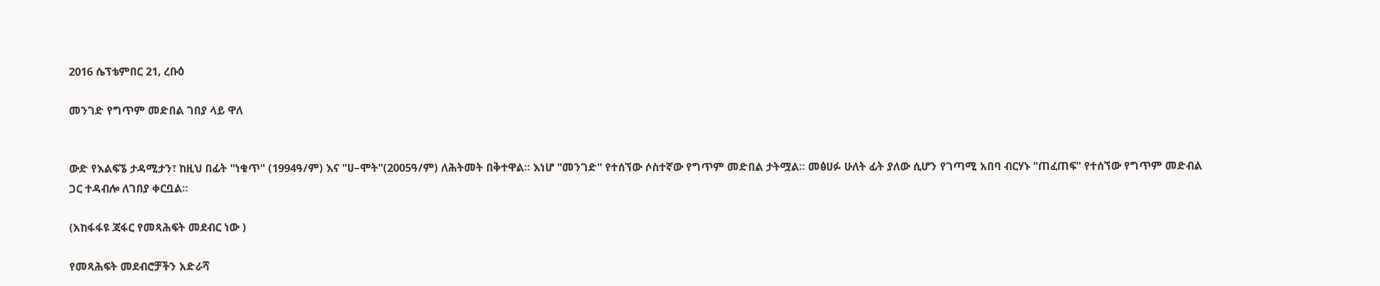2016 ሴፕቴምበር 21, ረቡዕ

መንገድ የግጥም መድበል ገበያ ላይ ዋለ


ውድ የእልፍኜ ታዳሚታን፣ ከዚህ በፊት "ነቁጥ" (1994ዓ/ም) እና "ሀ–ሞት"(2005ዓ/ም) ለሕትመት በቅተዋል። እነሆ "መንገድ" የተሰኘው ሶስተኛው የግጥም መድበል ታትሟል። መፅሀፉ ሁለት ፊት ያለው ሲሆን የገጣሚ አበባ ብርሃኑ "ጠፈጠፍ" የተሰኘው የግጥም መድብል ጋር ተዳብሎ ለገበያ ቀርቧል።

(አከፋፋዩ ጃፋር የመጻሕፍት መደብር ነው )

የመጻሕፍት መደብሮቻችን አድራሻ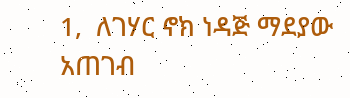1,  ለገሃር ኖክ ነዳጅ ማደያው አጠገብ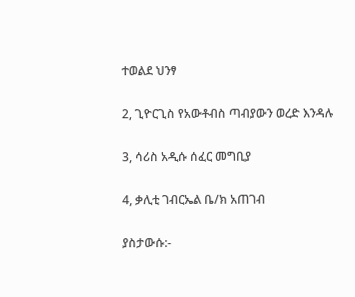ተወልደ ህንፃ

2, ጊዮርጊስ የአውቶብስ ጣብያውን ወረድ እንዳሉ

3, ሳሪስ አዲሱ ሰፈር መግቢያ

4, ቃሊቲ ገብርኤል ቤ/ክ አጠገብ

ያስታውሱ:-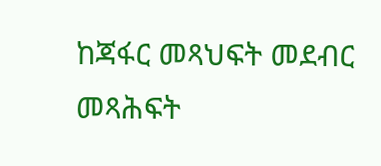ከጃፋር መጻህፍት መደብር መጻሕፍት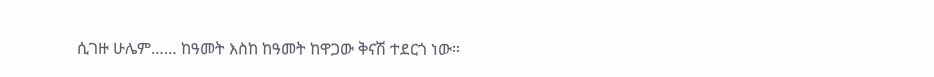ሲገዙ ሁሌም…… ከዓመት እስከ ከዓመት ከዋጋው ቅናሽ ተደርጎ ነው።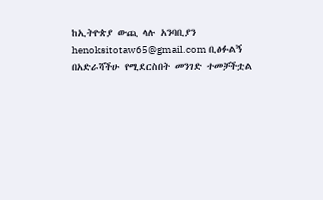ከኢትዮጵያ ውጪ ላሉ አንባቢያን henoksitotaw65@gmail.com ቢፅፉልኝ በአድራሻችሁ የሚደርስበት መንገድ ተመቻችቷል